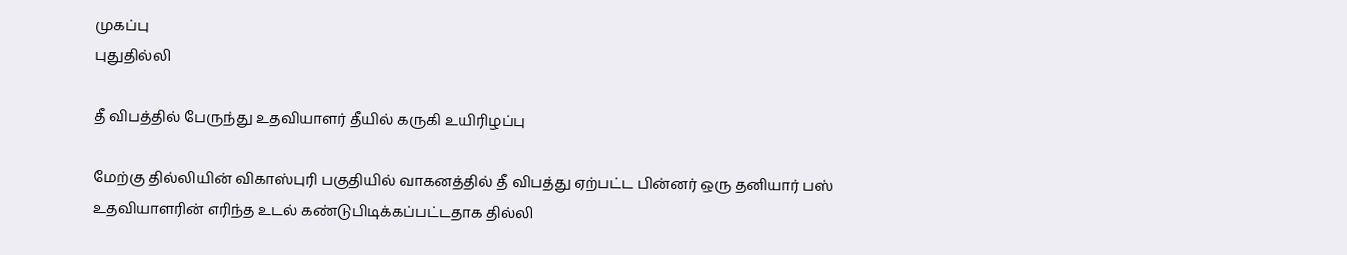முகப்பு
புதுதில்லி

தீ விபத்தில் பேருந்து உதவியாளர் தீயில் கருகி உயிரிழப்பு

மேற்கு தில்லியின் விகாஸ்புரி பகுதியில் வாகனத்தில் தீ விபத்து ஏற்பட்ட பின்னர் ஒரு தனியார் பஸ் உதவியாளரின் எரிந்த உடல் கண்டுபிடிக்கப்பட்டதாக தில்லி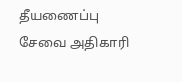தீயணைப்பு சேவை அதிகாரி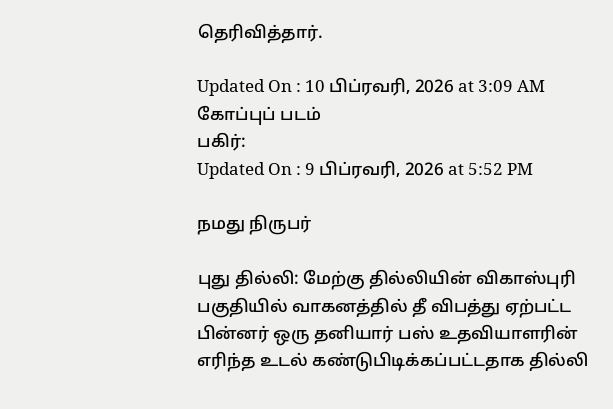தெரிவித்தார்.

Updated On : 10 பிப்ரவரி, 2026 at 3:09 AM
கோப்புப் படம்
பகிர்:
Updated On : 9 பிப்ரவரி, 2026 at 5:52 PM

நமது நிருபர்

புது தில்லி: மேற்கு தில்லியின் விகாஸ்புரி பகுதியில் வாகனத்தில் தீ விபத்து ஏற்பட்ட பின்னர் ஒரு தனியார் பஸ் உதவியாளரின் எரிந்த உடல் கண்டுபிடிக்கப்பட்டதாக தில்லி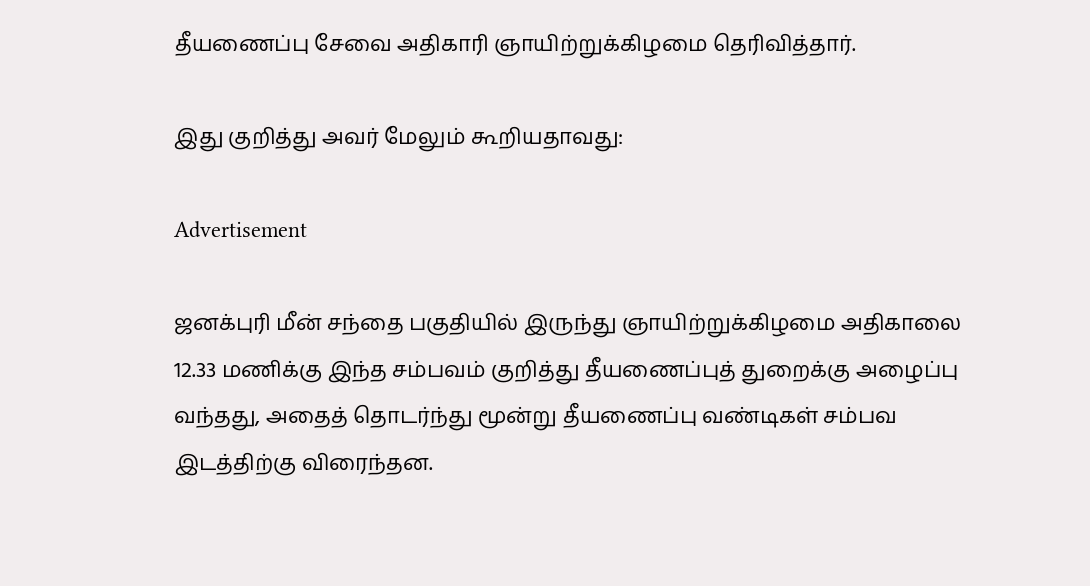தீயணைப்பு சேவை அதிகாரி ஞாயிற்றுக்கிழமை தெரிவித்தார்.

இது குறித்து அவர் மேலும் கூறியதாவது:

Advertisement

ஜனக்புரி மீன் சந்தை பகுதியில் இருந்து ஞாயிற்றுக்கிழமை அதிகாலை 12.33 மணிக்கு இந்த சம்பவம் குறித்து தீயணைப்புத் துறைக்கு அழைப்பு வந்தது, அதைத் தொடர்ந்து மூன்று தீயணைப்பு வண்டிகள் சம்பவ இடத்திற்கு விரைந்தன.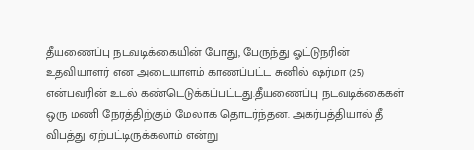தீயணைப்பு நடவடிக்கையின் போது, பேருந்து ஓட்டுநரின் உதவியாளர் என அடையாளம் காணப்பட்ட சுனில் ஷர்மா (25) என்பவரின் உடல் கண்டெடுக்கப்பட்டது.தீயணைப்பு நடவடிக்கைகள் ஒரு மணி நேரத்திற்கும் மேலாக தொடர்ந்தன. அகர்பத்தியால் தீ விபத்து ஏற்பட்டிருக்கலாம் என்று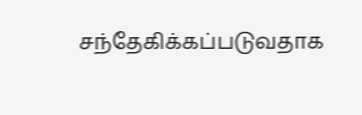சந்தேகிக்கப்படுவதாக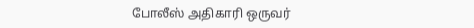போலீஸ் அதிகாரி ஒருவர்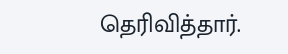தெரிவித்தார்.